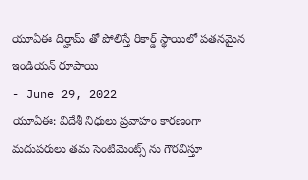యూఏఈ దిర్హామ్ తో పోలిస్తే రికార్డ్ స్థాయిలో పతనమైన ఇండియన్ రూపాయి
- June 29, 2022
యూఏఈ: విదేశీ నిధులు ప్రవాహం కారణంగా మదుపరులు తమ సెంటిమెంట్స్ ను గౌరవిస్తూ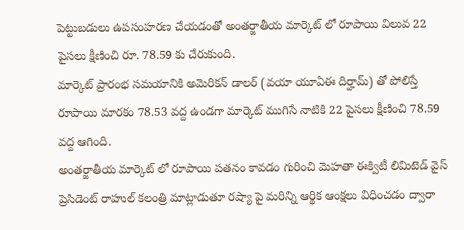పెట్టుబడులు ఉపసంహరణ చేయడంతో అంతర్జాతీయ మార్కెట్ లో రూపాయి విలువ 22 పైసలు క్షీణించి రూ. 78.59 కు చేరుకుంది.
మార్కెట్ ప్రారంభ సమయానికి అమెరికన్ డాలర్ (వయా యూఏఈ దిర్హామ్) తో పోలిస్తే రూపాయి మారకం 78.53 వద్ద ఉండగా మార్కెట్ ముగిసే నాటికి 22 పైసలు క్షీణించి 78.59 వద్ద ఆగింది.
అంతర్జాతీయ మార్కెట్ లో రూపాయి పతనం కావడం గురించి మెహతా ఈక్విటీ లిమిటెడ్ వైస్ ప్రెసిడెంట్ రాహుల్ కలంత్రి మాట్లాడుతూ రష్యా పై మరిన్ని ఆర్థిక ఆంక్షలు విధించడం ద్వారా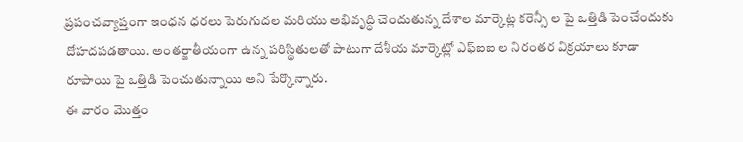ప్రపంచవ్యాప్తంగా ఇంధన ధరలు పెరుగుదల మరియు అభివృద్ధి చెందుతున్న దేశాల మార్కెట్ల కరెన్సీ ల పై ఒత్తిడి పెంచేందుకు దోహదపడతాయి. అంతర్జాతీయంగా ఉన్న పరిస్థితులతో పాటుగా దేశీయ మార్కెట్లో ఎఫ్ఐఐ ల నిరంతర విక్రయాలు కూడా రూపాయి పై ఒత్తిడి పెంచుతున్నాయి అని పేర్కొన్నారు.
ఈ వారం మొత్తం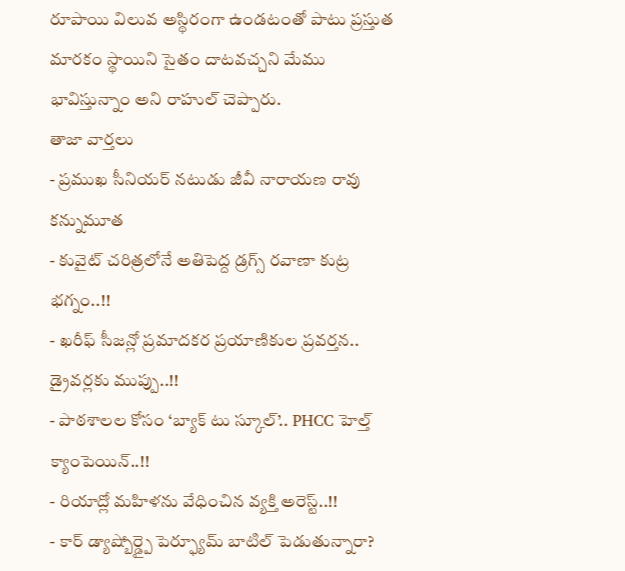రూపాయి విలువ అస్థిరంగా ఉండటంతో పాటు ప్రస్తుత మారకం స్థాయిని సైతం దాటవచ్చని మేము భావిస్తున్నాం అని రాహుల్ చెప్పారు.
తాజా వార్తలు
- ప్రముఖ సీనియర్ నటుడు జీవీ నారాయణ రావు కన్నుమూత
- కువైట్ చరిత్రలోనే అతిపెద్ద డ్రగ్స్ రవాణా కుట్ర భగ్నం..!!
- ఖరీఫ్ సీజన్లో ప్రమాదకర ప్రయాణికుల ప్రవర్తన.. డ్రైవర్లకు ముప్పు..!!
- పాఠశాలల కోసం ‘బ్యాక్ టు స్కూల్’.. PHCC హెల్త్ క్యాంపెయిన్..!!
- రియాద్లో మహిళను వేధించిన వ్యక్తి అరెస్ట్..!!
- కార్ డ్యాష్బోర్డ్పై పెర్ఫ్యూమ్ బాటిల్ పెడుతున్నారా?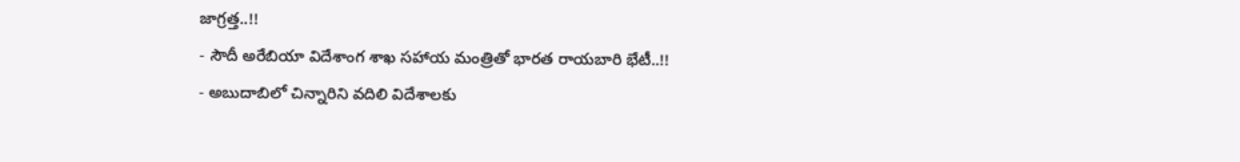జాగ్రత్త..!!
- సౌదీ అరేబియా విదేశాంగ శాఖ సహాయ మంత్రితో భారత రాయబారి భేటీ..!!
- అబుదాబిలో చిన్నారిని వదిలి విదేశాలకు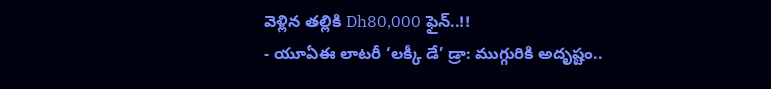వెళ్లిన తల్లికి Dh80,000 ఫైన్..!!
- యూఏఈ లాటరీ ‘లక్కీ డే’ డ్రా: ముగ్గురికి అదృష్టం..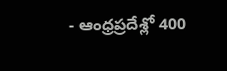- ఆంధ్రప్రదేశ్లో 400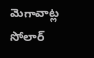మెగావాట్ల సోలార్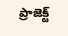ప్రాజెక్ట్